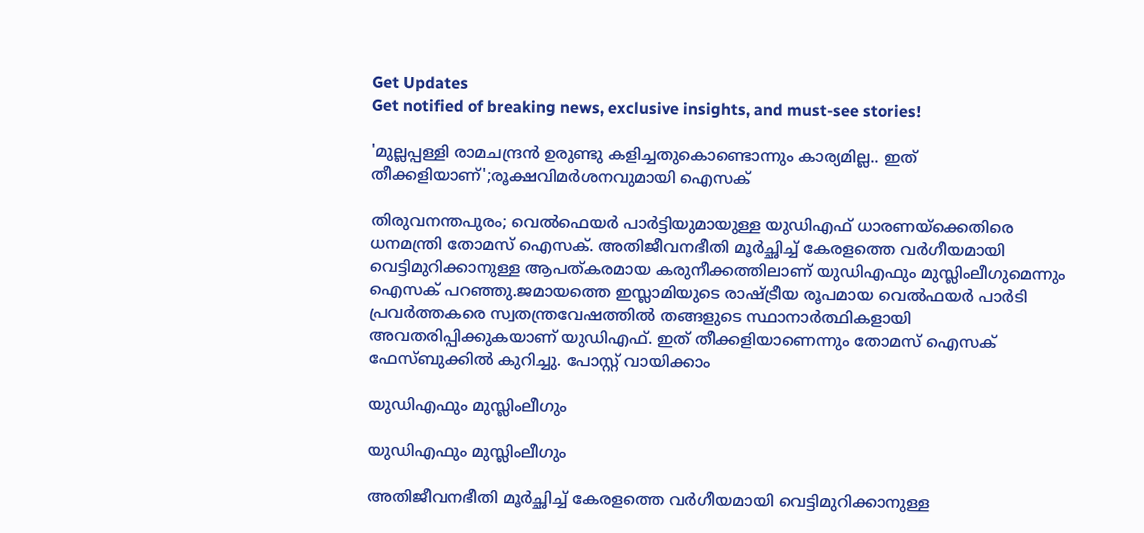Get Updates
Get notified of breaking news, exclusive insights, and must-see stories!

'മുല്ലപ്പള്ളി രാമചന്ദ്രൻ ഉരുണ്ടു കളിച്ചതുകൊണ്ടൊന്നും കാര്യമില്ല.. ഇത് തീക്കളിയാണ്';രൂക്ഷവിമർശനവുമായി ഐസക്

തിരുവനന്തപുരം; വെൽഫെയർ പാർട്ടിയുമായുള്ള യുഡിഎഫ് ധാരണയ്ക്കെതിരെ ധനമന്ത്രി തോമസ് ഐസക്. അതിജീവനഭീതി മൂർച്ഛിച്ച് കേരളത്തെ വർഗീയമായി വെട്ടിമുറിക്കാനുള്ള ആപത്കരമായ കരുനീക്കത്തിലാണ് യുഡിഎഫും മുസ്ലിംലീഗുമെന്നും ഐസക് പറഞ്ഞു.ജമായത്തെ ഇസ്ലാമിയുടെ രാഷ്ട്രീയ രൂപമായ വെൽഫയർ പാർടി പ്രവർത്തകരെ സ്വതന്ത്രവേഷത്തിൽ തങ്ങളുടെ സ്ഥാനാർത്ഥികളായി അവതരിപ്പിക്കുകയാണ് യുഡിഎഫ്. ഇത് തീക്കളിയാണെന്നും തോമസ് ഐസക് ഫേസ്ബുക്കിൽ കുറിച്ചു. പോസ്റ്റ് വായിക്കാം

യുഡിഎഫും മുസ്ലിംലീഗും

യുഡിഎഫും മുസ്ലിംലീഗും

അതിജീവനഭീതി മൂർച്ഛിച്ച് കേരളത്തെ വർഗീയമായി വെട്ടിമുറിക്കാനുള്ള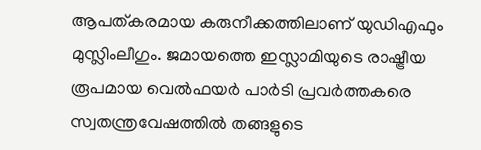ആപത്കരമായ കരുനീക്കത്തിലാണ് യുഡിഎഫും മുസ്ലിംലീഗും. ജമായത്തെ ഇസ്ലാമിയുടെ രാഷ്ട്രീയ രൂപമായ വെൽഫയർ പാർടി പ്രവർത്തകരെ സ്വതന്ത്രവേഷത്തിൽ തങ്ങളുടെ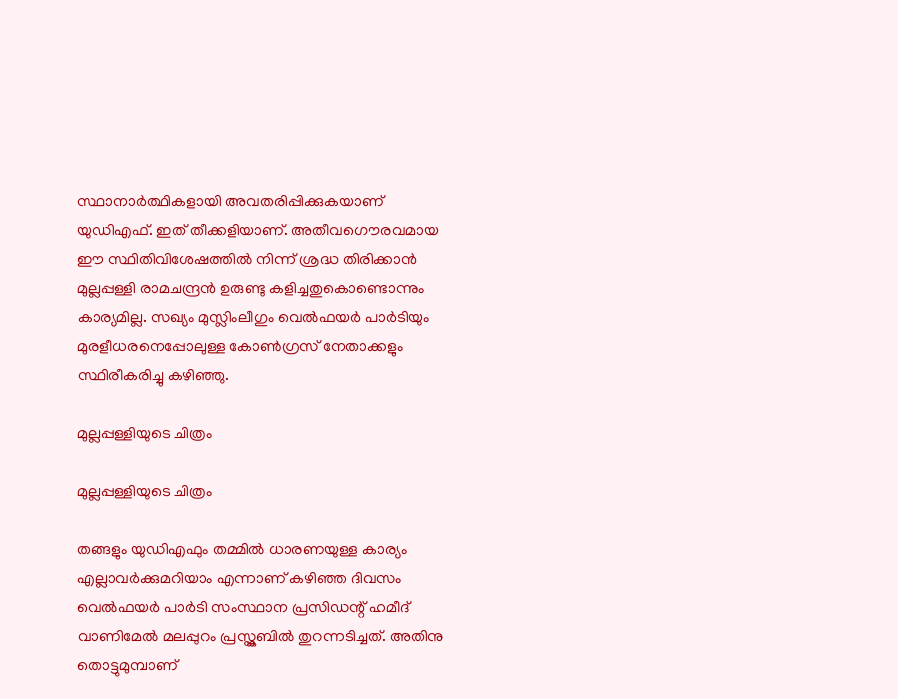സ്ഥാനാർത്ഥികളായി അവതരിപ്പിക്കുകയാണ് യുഡിഎഫ്. ഇത് തീക്കളിയാണ്. അതീവഗൌരവമായ ഈ സ്ഥിതിവിശേഷത്തിൽ നിന്ന് ശ്രദ്ധ തിരിക്കാൻ മുല്ലപ്പള്ളി രാമചന്ദ്രൻ ഉരുണ്ടു കളിച്ചതുകൊണ്ടൊന്നും കാര്യമില്ല. സഖ്യം മുസ്ലിംലീഗും വെൽഫയർ പാർടിയും മുരളീധരനെപ്പോലുള്ള കോൺഗ്രസ് നേതാക്കളും സ്ഥിരീകരിച്ചു കഴിഞ്ഞു.

മുല്ലപ്പള്ളിയുടെ ചിത്രം

മുല്ലപ്പള്ളിയുടെ ചിത്രം

തങ്ങളും യുഡിഎഫും തമ്മിൽ ധാരണയുള്ള കാര്യം എല്ലാവർക്കുമറിയാം എന്നാണ് കഴിഞ്ഞ ദിവസം വെൽഫയർ പാർടി സംസ്ഥാന പ്രസിഡന്റ് ഹമീദ് വാണിമേൽ മലപ്പുറം പ്രസ്ക്ലബിൽ തുറന്നടിച്ചത്. അതിനു തൊട്ടുമുമ്പാണ്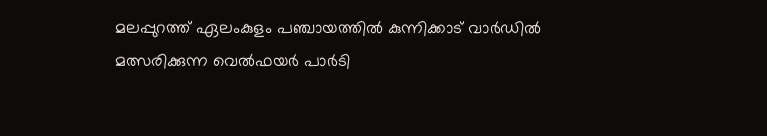മലപ്പുറത്ത് ഏലംകുളം പഞ്ചായത്തിൽ കുന്നിക്കാട് വാർഡിൽ മത്സരിക്കുന്ന വെൽഫയർ പാർടി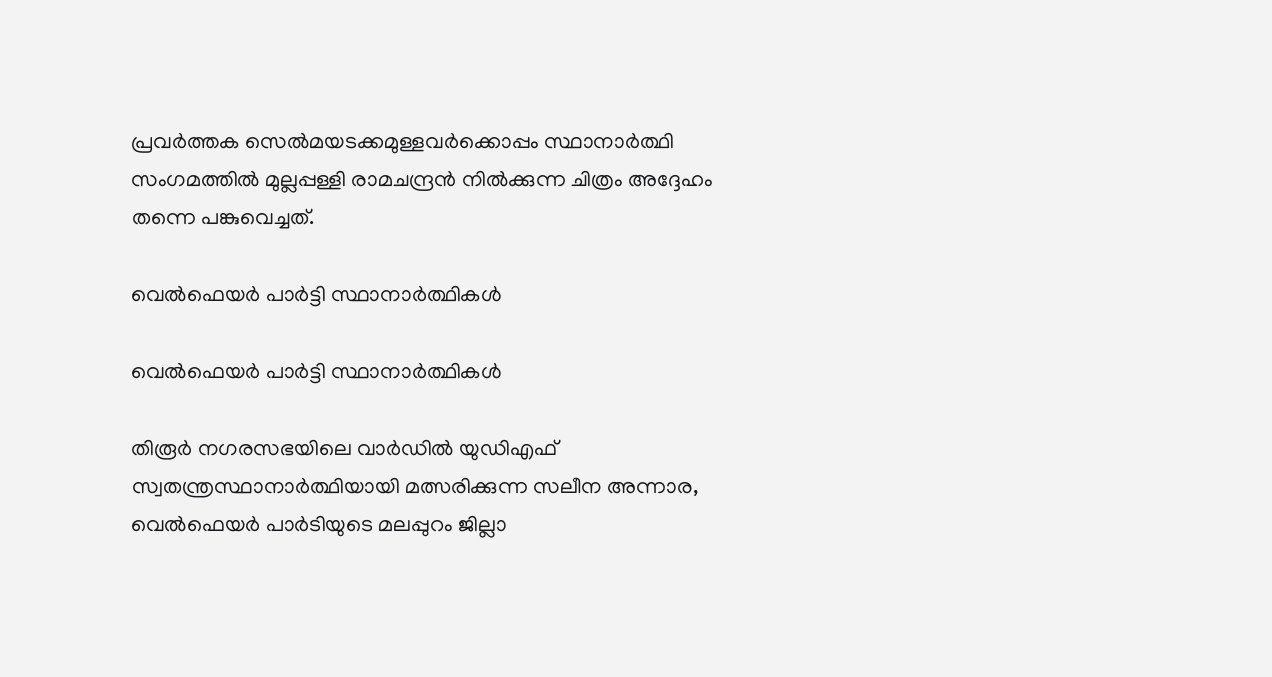പ്രവർത്തക സെൽമയടക്കമുള്ളവർക്കൊപ്പം സ്ഥാനാർത്ഥി സംഗമത്തിൽ മുല്ലപ്പള്ളി രാമചന്ദ്രൻ നിൽക്കുന്ന ചിത്രം അദ്ദേഹം തന്നെ പങ്കുവെച്ചത്.

വെൽഫെയർ പാർട്ടി സ്ഥാനാര്‍ത്ഥികള്‍

വെൽഫെയർ പാർട്ടി സ്ഥാനാര്‍ത്ഥികള്‍

തിരൂർ നഗരസഭയിലെ വാർഡിൽ യുഡിഎഫ് സ്വതന്ത്രസ്ഥാനാർത്ഥിയായി മത്സരിക്കുന്ന സലീന അന്നാര, വെൽഫെയർ പാർടിയുടെ മലപ്പുറം ജില്ലാ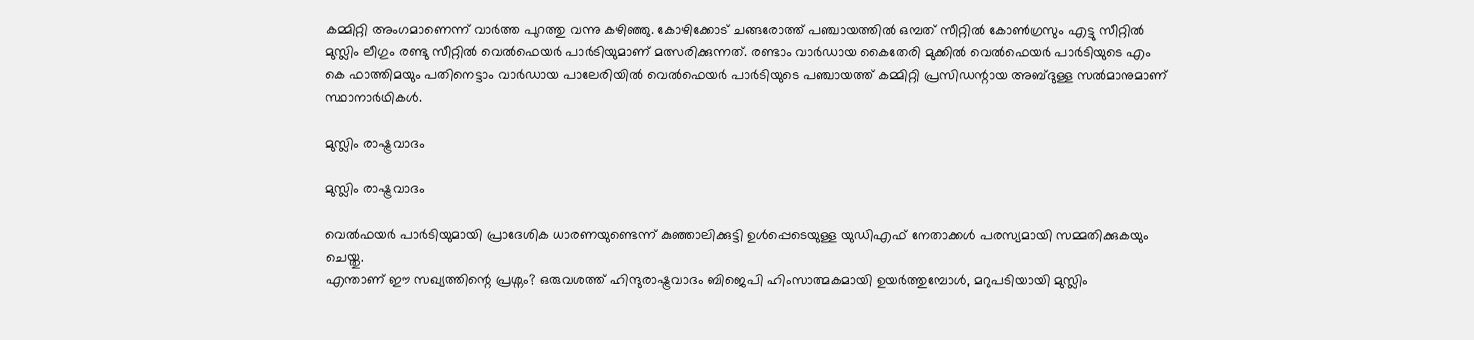കമ്മിറ്റി അംഗമാണെന്ന് വാർത്ത പുറത്തു വന്നു കഴിഞ്ഞു. കോഴിക്കോട് ചങ്ങരോത്ത് പഞ്ചായത്തിൽ ഒമ്പത് സീറ്റിൽ കോൺഗ്രസും എട്ടു സീറ്റിൽ മുസ്ലിം ലീഗും രണ്ടു സീറ്റിൽ വെൽഫെയർ പാർടിയുമാണ് മത്സരിക്കുന്നത്. രണ്ടാം വാർഡായ കൈതേരി മുക്കിൽ വെൽഫെയർ പാർടിയുടെ എം കെ ഫാത്തിമയും പതിനെട്ടാം വാർഡായ പാലേരിയിൽ വെൽഫെയർ പാർടിയുടെ പഞ്ചായത്ത് കമ്മിറ്റി പ്രസിഡന്റായ അബ്ദുള്ള സൽമാനുമാണ് സ്ഥാനാർഥികൾ.

മുസ്ലിം രാഷ്ട്രവാദം

മുസ്ലിം രാഷ്ട്രവാദം

വെൽഫയർ പാർടിയുമായി പ്രാദേശിക ധാരണയുണ്ടെന്ന് കുഞ്ഞാലിക്കുട്ടി ഉൾപ്പെടെയുള്ള യുഡിഎഫ് നേതാക്കൾ പരസ്യമായി സമ്മതിക്കുകയും ചെയ്തു.
എന്താണ് ഈ സഖ്യത്തിന്റെ പ്രശ്നം? ഒരുവശത്ത് ഹിന്ദുരാഷ്ട്രവാദം ബിജെപി ഹിംസാത്മകമായി ഉയർത്തുമ്പോൾ, മറുപടിയായി മുസ്ലിം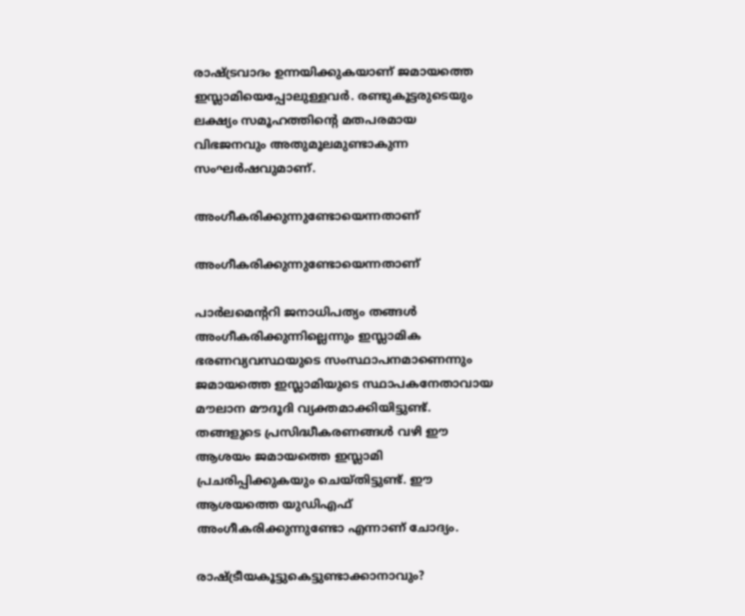രാഷ്ട്രവാദം ഉന്നയിക്കുകയാണ് ജമായത്തെ ഇസ്ലാമിയെപ്പോലുള്ളവർ. രണ്ടുകൂട്ടരുടെയും ലക്ഷ്യം സമൂഹത്തിന്റെ മതപരമായ വിഭജനവും അതുമൂലമുണ്ടാകുന്ന സംഘർഷവുമാണ്.

അംഗീകരിക്കുന്നുണ്ടോയെന്നതാണ്

അംഗീകരിക്കുന്നുണ്ടോയെന്നതാണ്

പാർലമെന്ററി ജനാധിപത്യം തങ്ങൾ അംഗീകരിക്കുന്നില്ലെന്നും ഇസ്ലാമിക ഭരണവ്യവസ്ഥയുടെ സംസ്ഥാപനമാണെന്നും ജമായത്തെ ഇസ്ലാമിയുടെ സ്ഥാപകനേതാവായ മൗലാന മൗദൂദി വ്യക്തമാക്കിയിട്ടുണ്ട്. തങ്ങളുടെ പ്രസിദ്ധീകരണങ്ങൾ വഴി ഈ ആശയം ജമായത്തെ ഇസ്ലാമി പ്രചരിപ്പിക്കുകയും ചെയ്തിട്ടുണ്ട്. ഈ ആശയത്തെ യുഡിഎഫ് അംഗീകരിക്കുന്നുണ്ടോ എന്നാണ് ചോദ്യം.

രാഷ്ട്രീയകൂട്ടുകെട്ടുണ്ടാക്കാനാവും?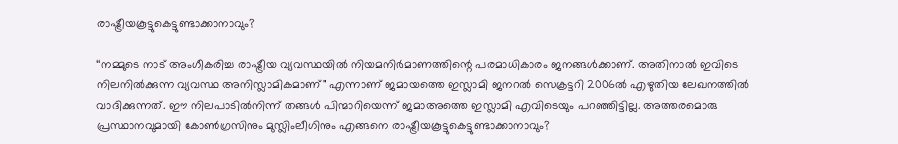രാഷ്ട്രീയകൂട്ടുകെട്ടുണ്ടാക്കാനാവും?

‘‘നമ്മുടെ നാട് അംഗീകരിച്ച രാഷ്ട്രീയ വ്യവസ്ഥയിൽ നിയമനിർമാണത്തിന്റെ പരമാധികാരം ജനങ്ങൾക്കാണ്. അതിനാൽ ഇവിടെ നിലനിൽക്കുന്ന വ്യവസ്ഥ അനിസ്ലാമികമാണ്" എന്നാണ് ജമായത്തെ ഇസ്ലാമി ജനറൽ സെക്രട്ടറി 2006ൽ എഴുതിയ ലേഖനത്തിൽ വാദിക്കുന്നത്. ഈ നിലപാടിൽനിന്ന്‌ തങ്ങൾ പിന്മാറിയെന്ന് ജമാഅത്തെ ഇസ്ലാമി എവിടെയും പറഞ്ഞിട്ടില്ല. അത്തരമൊരു പ്രസ്ഥാനവുമായി കോൺഗ്രസിനും മുസ്ലിംലീഗിനും എങ്ങനെ രാഷ്ട്രീയകൂട്ടുകെട്ടുണ്ടാക്കാനാവും?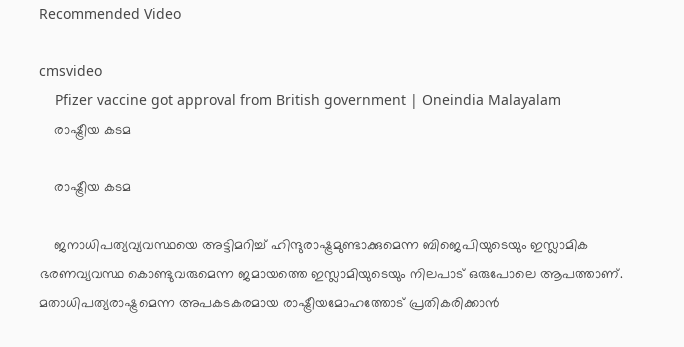Recommended Video

cmsvideo
    Pfizer vaccine got approval from British government | Oneindia Malayalam
    രാഷ്ട്രീയ കടമ

    രാഷ്ട്രീയ കടമ

    ജനാധിപത്യവ്യവസ്ഥയെ അട്ടിമറിച്ച് ഹിന്ദുരാഷ്ട്രമുണ്ടാക്കുമെന്ന ബിജെപിയുടെയും ഇസ്ലാമിക ഭരണവ്യവസ്ഥ കൊണ്ടുവരുമെന്ന ജമായത്തെ ഇസ്ലാമിയുടെയും നിലപാട് ഒരുപോലെ ആപത്താണ്. മതാധിപത്യരാഷ്ട്രമെന്ന അപകടകരമായ രാഷ്ട്രീയമോഹത്തോട് പ്രതികരിക്കാൻ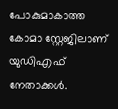പോകുമാകാത്ത കോമാ സ്റ്റേജിലാണ് യുഡിഎഫ് നേതാക്കൾ.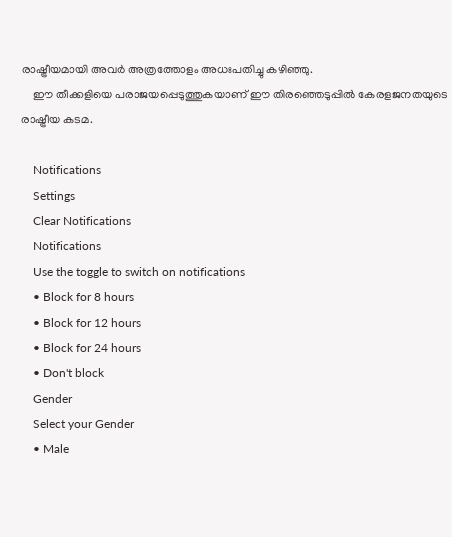രാഷ്ട്രീയമായി അവർ അത്രത്തോളം അധഃപതിച്ചു കഴിഞ്ഞു.
    ഈ തീക്കളിയെ പരാജയപ്പെടുത്തുകയാണ് ഈ തിരഞ്ഞെടുപ്പിൽ കേരളജനതയുടെ രാഷ്ട്രീയ കടമ.

    Notifications
    Settings
    Clear Notifications
    Notifications
    Use the toggle to switch on notifications
    • Block for 8 hours
    • Block for 12 hours
    • Block for 24 hours
    • Don't block
    Gender
    Select your Gender
    • Male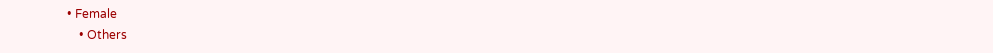• Female
    • Others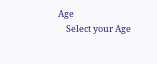Age
    Select your Age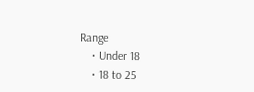Range
    • Under 18
    • 18 to 25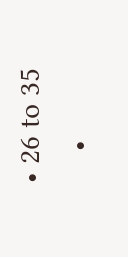• 26 to 35
    •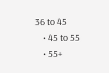36 to 45
    • 45 to 55
    • 55+